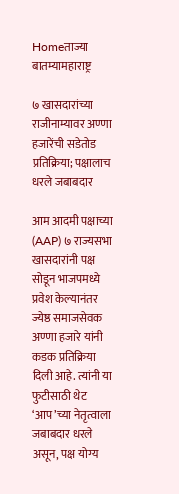Homeताज्या बातम्यामहाराष्ट्र

७ खासदारांच्या राजीनाम्यावर अण्णा हजारेंची सडेतोड प्रतिक्रिया; पक्षालाच धरले जबाबदार

आम आदमी पक्षाच्या (AAP) ७ राज्यसभा खासदारांनी पक्ष सोडून भाजपमध्ये प्रवेश केल्यानंतर ज्येष्ठ समाजसेवक अण्णा हजारे यांनी कडक प्रतिक्रिया दिली आहे. त्यांनी या फुटीसाठी थेट ‘आप’च्या नेतृत्वाला जबाबदार धरले असून, पक्ष योग्य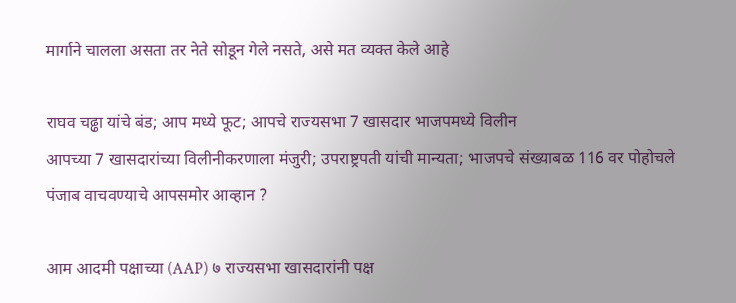मार्गाने चालला असता तर नेते सोडून गेले नसते, असे मत व्यक्त केले आहे

राघव चढ्ढा यांचे बंड; आप मध्ये फूट; आपचे राज्यसभा 7 खासदार भाजपमध्ये विलीन
आपच्या 7 खासदारांच्या विलीनीकरणाला मंजुरी; उपराष्ट्रपती यांची मान्यता; भाजपचे संख्याबळ 116 वर पोहोचले
पंजाब वाचवण्याचे आपसमोर आव्हान ?

आम आदमी पक्षाच्या (AAP) ७ राज्यसभा खासदारांनी पक्ष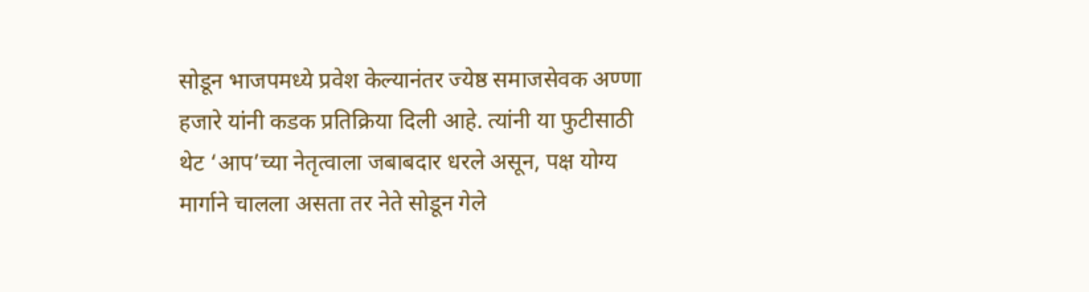सोडून भाजपमध्ये प्रवेश केल्यानंतर ज्येष्ठ समाजसेवक अण्णा हजारे यांनी कडक प्रतिक्रिया दिली आहे. त्यांनी या फुटीसाठी थेट ‘आप’च्या नेतृत्वाला जबाबदार धरले असून, पक्ष योग्य मार्गाने चालला असता तर नेते सोडून गेले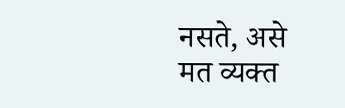नसते, असे मत व्यक्त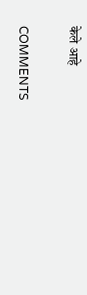केले आहे

COMMENTS